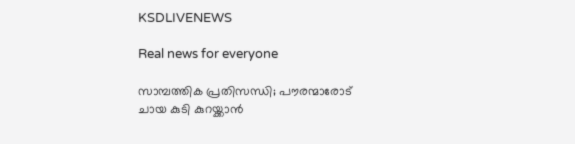KSDLIVENEWS

Real news for everyone

സാമ്പത്തിക പ്രതിസന്ധി; പൗരന്മാരോട് ചായ കുടി കുറയ്ക്കാന്‍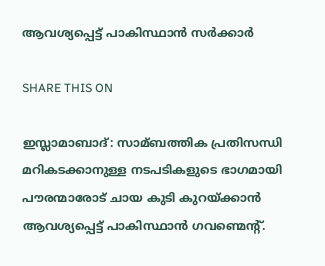ആവശ്യപ്പെട്ട് പാകിസ്ഥാന്‍ സര്‍ക്കാര്‍

SHARE THIS ON

ഇസ്ലാമാബാദ്: സാമ്ബത്തിക പ്രതിസന്ധി മറികടക്കാനുള്ള നടപടികളുടെ ഭാഗമായി പൗരന്മാരോട് ചായ കുടി കുറയ്ക്കാന്‍ ആവശ്യപ്പെട്ട് പാകിസ്ഥാന്‍ ഗവണ്മെന്റ്.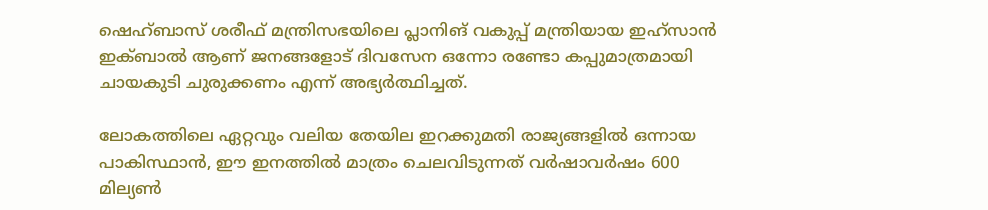ഷെഹ്ബാസ് ശരീഫ് മന്ത്രിസഭയിലെ പ്ലാനിങ് വകുപ്പ് മന്ത്രിയായ ഇഹ്‌സാന്‍ ഇക്‌ബാല്‍ ആണ് ജനങ്ങളോട് ദിവസേന ഒന്നോ രണ്ടോ കപ്പുമാത്രമായി ചായകുടി ചുരുക്കണം എന്ന് അഭ്യര്‍ത്ഥിച്ചത്.

ലോകത്തിലെ ഏറ്റവും വലിയ തേയില ഇറക്കുമതി രാജ്യങ്ങളില്‍ ഒന്നായ പാകിസ്ഥാന്‍, ഈ ഇനത്തില്‍ മാത്രം ചെലവിടുന്നത് വര്‍ഷാവര്‍ഷം 600 മില്യണ്‍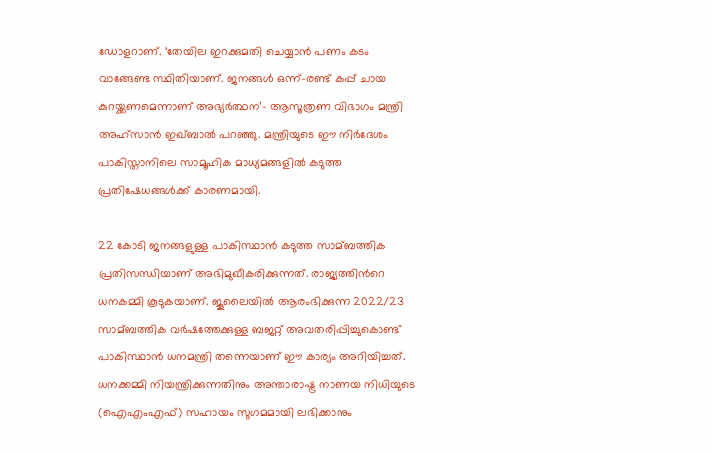ഡോളറാണ്. ‘തേയില ഇറക്കുമതി ചെയ്യാന്‍ പണം കടം വാങ്ങേണ്ട സ്ഥിതിയാണ്. ജനങ്ങള്‍ ഒന്ന്-രണ്ട് കപ്പ് ചായ കുറയ്ക്കണമെന്നാണ് അഭ്യര്‍ത്ഥന’- ആസൂത്രണ വിഭാഗം മന്ത്രി അഹ്സാന്‍ ഇഖ്ബാല്‍ പറഞ്ഞു. മന്ത്രിയുടെ ഈ നിര്‍ദേശം പാകിസ്താനിലെ സാമൂഹിക മാധ്യമങ്ങളില്‍ കടുത്ത പ്രതിഷേധങ്ങള്‍ക്ക് കാരണമായി.

22 കോടി ജനങ്ങളുള്ള പാകിസ്ഥാന്‍ കടുത്ത സാമ്ബത്തിക പ്രതിസന്ധിയാണ് അഭിമുഖീകരിക്കുന്നത്. രാജ്യത്തിന്‍റെ ധനകമ്മി കൂടുകയാണ്. ജൂലൈയില്‍ ആരംഭിക്കുന്ന 2022/23 സാമ്ബത്തിക വര്‍ഷത്തേക്കുള്ള ബജറ്റ് അവതരിപ്പിച്ചുകൊണ്ട് പാകിസ്ഥാന്‍ ധനമന്ത്രി തന്നെയാണ് ഈ കാര്യം അറിയിച്ചത്. ധനക്കമ്മി നിയന്ത്രിക്കുന്നതിനും അന്താരാഷ്ട്ര നാണയ നിധിയുടെ (ഐഎംഎഫ്) സഹായം സുഗമമായി ലഭിക്കാനും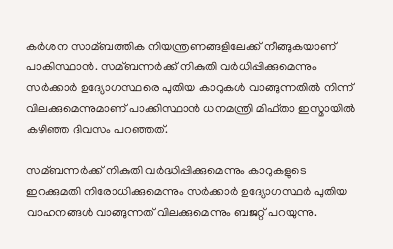കര്‍ശന സാമ്ബത്തിക നിയന്ത്രണങ്ങളിലേക്ക് നീങ്ങുകയാണ് പാകിസ്ഥാന്‍. സമ്ബന്നര്‍ക്ക് നികുതി വര്‍ധിപ്പിക്കുമെന്നും സര്‍ക്കാര്‍ ഉദ്യോഗസ്ഥരെ പുതിയ കാറുകള്‍ വാങ്ങുന്നതില്‍ നിന്ന് വിലക്കുമെന്നുമാണ് പാക്കിസ്ഥാന്‍ ധനമന്ത്രി മിഫ്താ ഇസ്മായില്‍ കഴിഞ്ഞ ദിവസം പറഞ്ഞത്.

സമ്ബന്നര്‍ക്ക് നികുതി വര്‍ദ്ധിപ്പിക്കുമെന്നും കാറുകളുടെ ഇറക്കുമതി നിരോധിക്കുമെന്നും സര്‍ക്കാര്‍ ഉദ്യോഗസ്ഥര്‍ പുതിയ വാഹനങ്ങള്‍ വാങ്ങുന്നത് വിലക്കുമെന്നും ബജറ്റ് പറയുന്നു.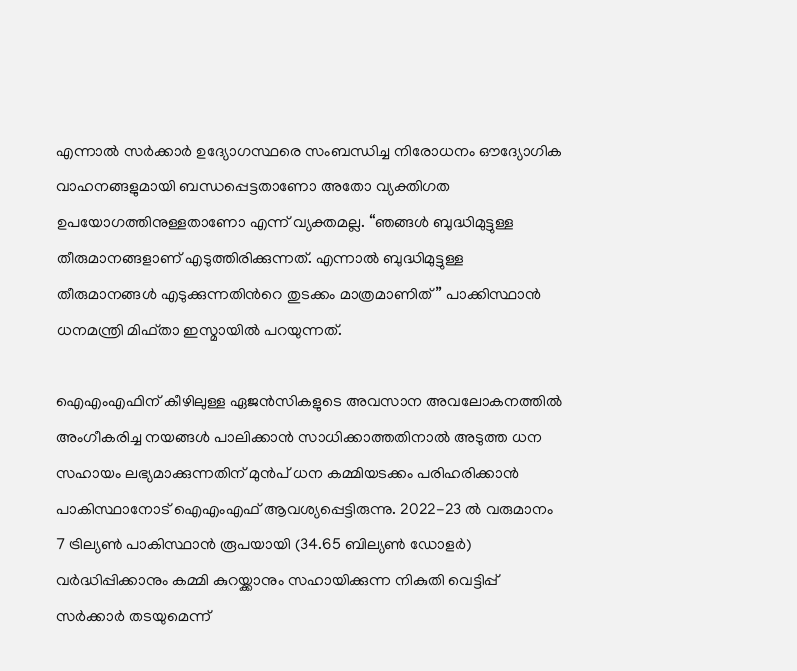എന്നാല്‍ സര്‍‍ക്കാര്‍‍ ഉദ്യോഗസ്ഥരെ സംബന്ധിച്ച നിരോധനം ഔദ്യോഗിക വാഹനങ്ങളുമായി ബന്ധപ്പെട്ടതാണോ അതോ വ്യക്തിഗത ഉപയോഗത്തിനുള്ളതാണോ എന്ന് വ്യക്തമല്ല. “ഞങ്ങള്‍ ബുദ്ധിമുട്ടുള്ള തീരുമാനങ്ങളാണ് എടുത്തിരിക്കുന്നത്. എന്നാല്‍ ബുദ്ധിമുട്ടുള്ള തീരുമാനങ്ങള്‍ എടുക്കുന്നതിന്‍റെ തുടക്കം മാത്രമാണിത്” പാക്കിസ്ഥാന്‍ ധനമന്ത്രി മിഫ്താ ഇസ്മായില്‍ പറയുന്നത്.

ഐഎംഎഫിന് കീഴിലുള്ള ഏജന്‍സികളുടെ അവസാന അവലോകനത്തില്‍ അംഗീകരിച്ച നയങ്ങള്‍ പാലിക്കാന്‍ സാധിക്കാത്തതിനാല്‍ അടുത്ത ധന സഹായം ലഭ്യമാക്കുന്നതിന് മുന്‍പ് ധന കമ്മിയടക്കം പരിഹരിക്കാന്‍ പാകിസ്ഥാനോട് ഐഎംഎഫ് ആവശ്യപ്പെട്ടിരുന്നു. 2022-23 ല്‍ വരുമാനം 7 ട്രില്യണ്‍ പാകിസ്ഥാന്‍ രൂപയായി (34.65 ബില്യണ്‍ ഡോളര്‍) വര്‍ദ്ധിപ്പിക്കാനും കമ്മി കുറയ്ക്കാനും സഹായിക്കുന്ന നികുതി വെട്ടിപ്പ് സര്‍ക്കാര്‍ തടയുമെന്ന്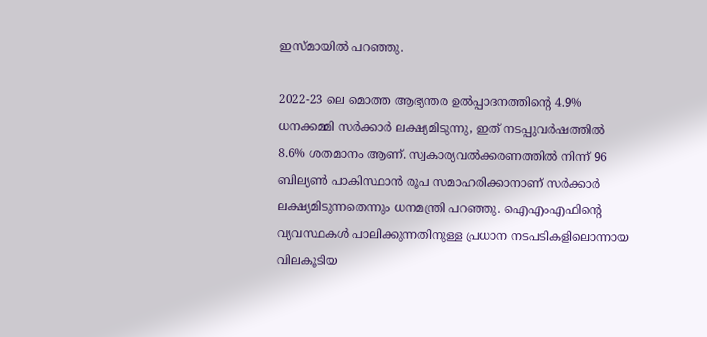ഇസ്മായില്‍ പറഞ്ഞു.

2022-23 ലെ മൊത്ത ആഭ്യന്തര ഉല്‍പ്പാദനത്തിന്റെ 4.9% ധനക്കമ്മി സര്‍ക്കാര്‍ ലക്ഷ്യമിടുന്നു, ഇത് നടപ്പുവര്‍ഷത്തില്‍ 8.6% ശതമാനം ആണ്. സ്വകാര്യവല്‍ക്കരണത്തില്‍ നിന്ന് 96 ബില്യണ്‍ പാകിസ്ഥാന്‍ രൂപ സമാഹരിക്കാനാണ് സര്‍ക്കാര്‍ ലക്ഷ്യമിടുന്നതെന്നും ധനമന്ത്രി പറഞ്ഞു. ഐഎംഎഫിന്റെ വ്യവസ്ഥകള്‍ പാലിക്കുന്നതിനുള്ള പ്രധാന നടപടികളിലൊന്നായ വിലകൂടിയ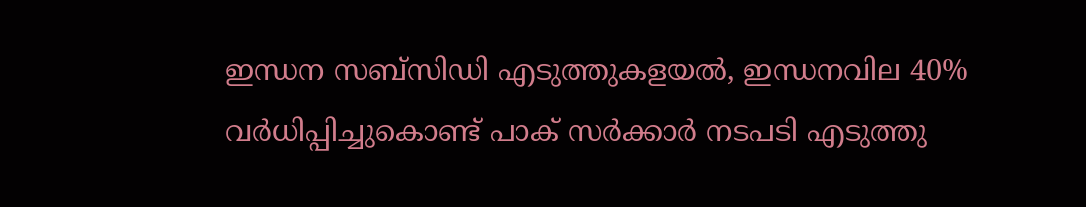ഇന്ധന സബ്‌സിഡി എടുത്തുകളയല്‍, ഇന്ധനവില 40% വര്‍ധിപ്പിച്ചുകൊണ്ട് പാക് സര്‍ക്കാര്‍ നടപടി എടുത്തു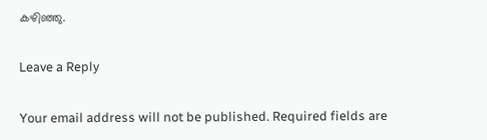കഴിഞ്ഞു.

Leave a Reply

Your email address will not be published. Required fields are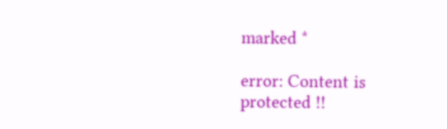marked *

error: Content is protected !!